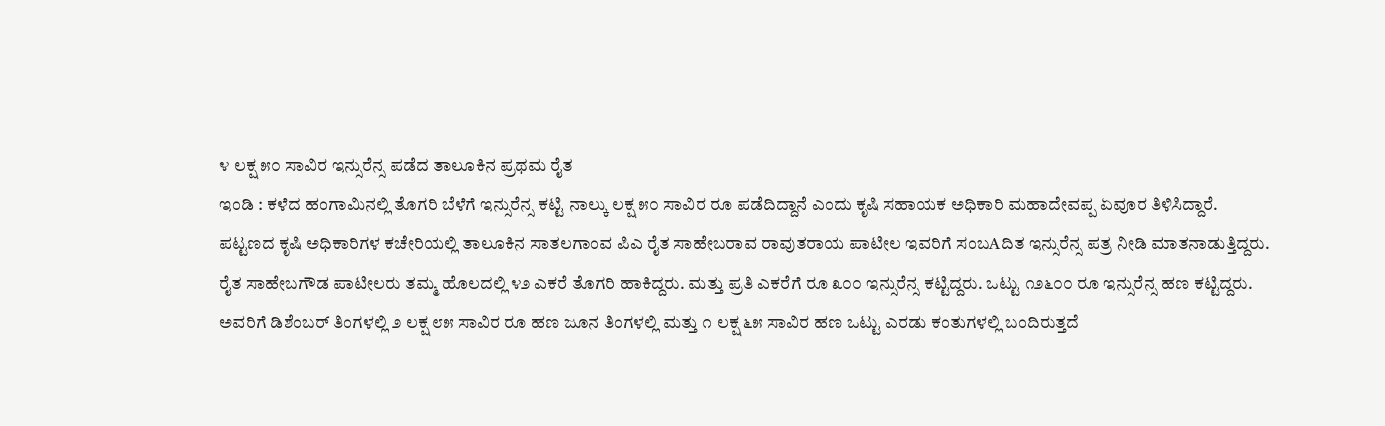೪ ಲಕ್ಷ ೫೦ ಸಾವಿರ ಇನ್ಸುರೆನ್ಸ ಪಡೆದ ತಾಲೂಕಿನ ಪ್ರಥಮ ರೈತ
ಇಂಡಿ : ಕಳೆದ ಹಂಗಾಮಿನಲ್ಲಿ ತೊಗರಿ ಬೆಳೆಗೆ ಇನ್ಸುರೆನ್ಸ ಕಟ್ಟಿ ನಾಲ್ಕು ಲಕ್ಷ ೫೦ ಸಾವಿರ ರೂ ಪಡೆದಿದ್ದಾನೆ ಎಂದು ಕೃಷಿ ಸಹಾಯಕ ಅಧಿಕಾರಿ ಮಹಾದೇವಪ್ಪ ಏವೂರ ತಿಳಿಸಿದ್ದಾರೆ.
ಪಟ್ಟಣದ ಕೃಷಿ ಅಧಿಕಾರಿಗಳ ಕಚೇರಿಯಲ್ಲಿ ತಾಲೂಕಿನ ಸಾತಲಗಾಂವ ಪಿಎ ರೈತ ಸಾಹೇಬರಾವ ರಾವುತರಾಯ ಪಾಟೀಲ ಇವರಿಗೆ ಸಂಬAದಿತ ಇನ್ಸುರೆನ್ಸ ಪತ್ರ ನೀಡಿ ಮಾತನಾಡುತ್ತಿದ್ದರು.
ರೈತ ಸಾಹೇಬಗೌಡ ಪಾಟೀಲರು ತಮ್ಮ ಹೊಲದಲ್ಲಿ ೪೨ ಎಕರೆ ತೊಗರಿ ಹಾಕಿದ್ದರು. ಮತ್ತು ಪ್ರತಿ ಎಕರೆಗೆ ರೂ ೩೦೦ ಇನ್ಸುರೆನ್ಸ ಕಟ್ಟಿದ್ದರು. ಒಟ್ಟು ೧೨೬೦೦ ರೂ ಇನ್ಸುರೆನ್ಸ ಹಣ ಕಟ್ಟಿದ್ದರು.
ಅವರಿಗೆ ಡಿಶೆಂಬರ್ ತಿಂಗಳಲ್ಲಿ ೨ ಲಕ್ಷ ೮೫ ಸಾವಿರ ರೂ ಹಣ ಜೂನ ತಿಂಗಳಲ್ಲಿ ಮತ್ತು ೧ ಲಕ್ಷ ೬೫ ಸಾವಿರ ಹಣ ಒಟ್ಟು ಎರಡು ಕಂತುಗಳಲ್ಲಿ ಬಂದಿರುತ್ತದೆ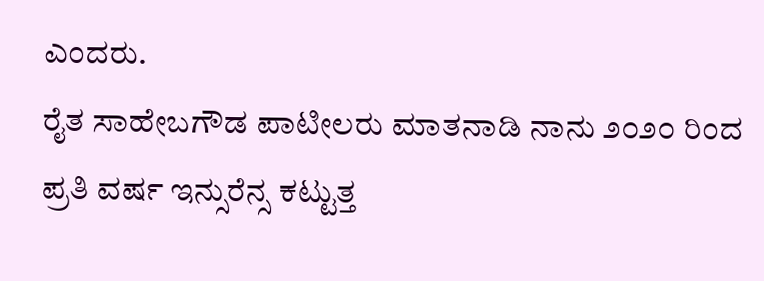ಎಂದರು.
ರೈತ ಸಾಹೇಬಗೌಡ ಪಾಟೀಲರು ಮಾತನಾಡಿ ನಾನು ೨೦೨೦ ರಿಂದ ಪ್ರತಿ ವರ್ಷ ಇನ್ಸುರೆನ್ಸ ಕಟ್ಟುತ್ತ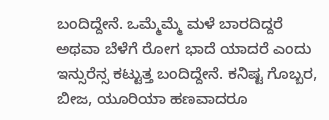ಬಂದಿದ್ದೇನೆ. ಒಮ್ಮೆಮ್ಮೆ ಮಳೆ ಬಾರದಿದ್ದರೆ ಅಥವಾ ಬೆಳೆಗೆ ರೋಗ ಭಾದೆ ಯಾದರೆ ಎಂದು ಇನ್ಸುರೆನ್ಸ ಕಟ್ಟುತ್ತ ಬಂದಿದ್ದೇನೆ. ಕನಿಷ್ಟ ಗೊಬ್ಬರ, ಬೀಜ, ಯೂರಿಯಾ ಹಣವಾದರೂ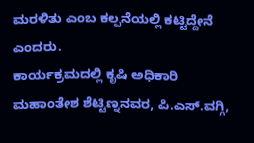ಮರಳಿತು ಎಂಬ ಕಲ್ಪನೆಯಲ್ಲಿ ಕಟ್ಟಿದ್ದೇನೆ ಎಂದರು.
ಕಾರ್ಯಕ್ರಮದಲ್ಲಿ ಕೃಷಿ ಅಧಿಕಾರಿ ಮಹಾಂತೇಶ ಶೆಟ್ಟಿಣ್ನನವರ, ಪಿ.ಎಸ್.ವಗ್ಗಿ,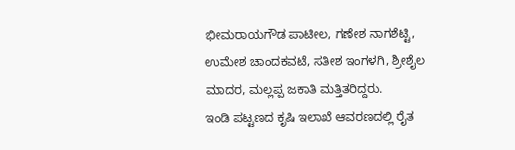ಭೀಮರಾಯಗೌಡ ಪಾಟೀಲ, ಗಣೇಶ ನಾಗಶೆಟ್ಟಿ, ಉಮೇಶ ಚಾಂದಕವಟೆ, ಸತೀಶ ಇಂಗಳಗಿ, ಶ್ರೀಶೈಲ ಮಾದರ, ಮಲ್ಲಪ್ಪ ಜಕಾತಿ ಮತ್ತಿತರಿದ್ದರು.
ಇಂಡಿ ಪಟ್ಟಣದ ಕೃಷಿ ಇಲಾಖೆ ಆವರಣದಲ್ಲಿ ರೈತ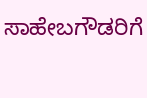ಸಾಹೇಬಗೌಡರಿಗೆ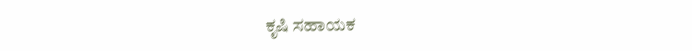ಕೃಷಿ ಸಹಾಯಕ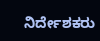ನಿರ್ದೇಶಕರು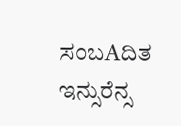ಸಂಬAದಿತ ಇನ್ಸುರೆನ್ಸ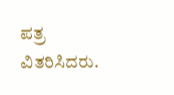ಪತ್ರ ವಿತರಿಸಿದರು.